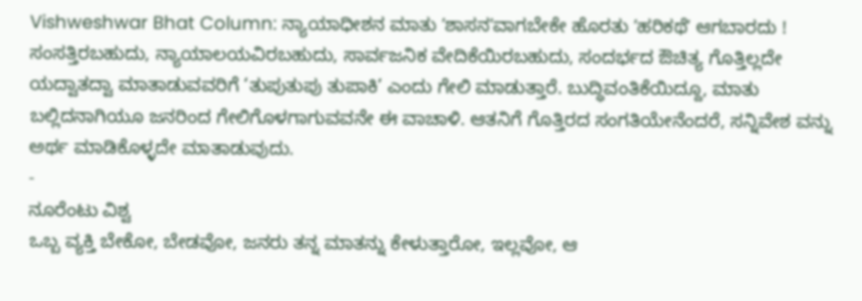Vishweshwar Bhat Column: ನ್ಯಾಯಾಧೀಶನ ಮಾತು ʼಶಾಸನʼವಾಗಬೇಕೇ ಹೊರತು ʼಹರಿಕಥೆʼ ಆಗಬಾರದು !
ಸಂಸತ್ತಿರಬಹುದು, ನ್ಯಾಯಾಲಯವಿರಬಹುದು, ಸಾರ್ವಜನಿಕ ವೇದಿಕೆಯಿರಬಹುದು, ಸಂದರ್ಭದ ಔಚಿತ್ಯ ಗೊತ್ತಿಲ್ಲದೇ ಯದ್ವಾತದ್ವಾ ಮಾತಾಡುವವರಿಗೆ ‘ತುಪುತುಪು ತುಪಾಕಿ’ ಎಂದು ಗೇಲಿ ಮಾಡುತ್ತಾರೆ. ಬುದ್ಧಿವಂತಿಕೆಯಿದ್ದೂ, ಮಾತು ಬಲ್ಲಿದನಾಗಿಯೂ ಜನರಿಂದ ಗೇಲಿಗೊಳಗಾಗುವವನೇ ಈ ವಾಚಾಳಿ. ಆತನಿಗೆ ಗೊತ್ತಿರದ ಸಂಗತಿಯೇನೆಂದರೆ, ಸನ್ನಿವೇಶ ವನ್ನು ಅರ್ಥ ಮಾಡಿಕೊಳ್ಳದೇ ಮಾತಾಡುವುದು.
-
ನೂರೆಂಟು ವಿಶ್ವ
ಒಬ್ಬ ವ್ಯಕ್ತಿ ಬೇಕೋ, ಬೇಡವೋ, ಜನರು ತನ್ನ ಮಾತನ್ನು ಕೇಳುತ್ತಾರೋ, ಇಲ್ಲವೋ, ಆ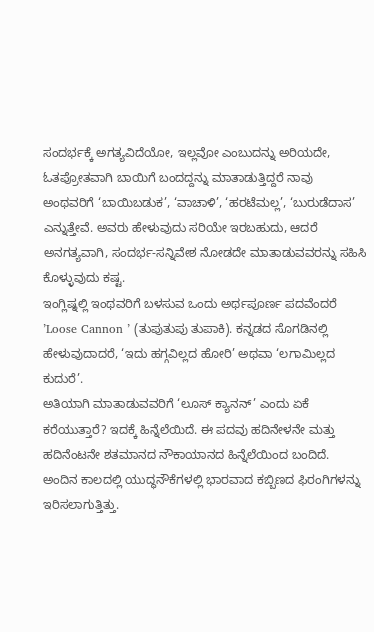ಸಂದರ್ಭಕ್ಕೆ ಅಗತ್ಯವಿದೆಯೋ, ಇಲ್ಲವೋ ಎಂಬುದನ್ನು ಅರಿಯದೇ, ಓತಪ್ರೋತವಾಗಿ ಬಾಯಿಗೆ ಬಂದದ್ದನ್ನು ಮಾತಾಡುತ್ತಿದ್ದರೆ ನಾವು ಅಂಥವರಿಗೆ ‘ಬಾಯಿಬಡುಕ’, ‘ವಾಚಾಳಿ’, ‘ಹರಟೆಮಲ್ಲ’, ‘ಬುರುಡೆದಾಸ’ ಎನ್ನುತ್ತೇವೆ. ಅವರು ಹೇಳುವುದು ಸರಿಯೇ ಇರಬಹುದು, ಆದರೆ ಅನಗತ್ಯವಾಗಿ, ಸಂದರ್ಭ-ಸನ್ನಿವೇಶ ನೋಡದೇ ಮಾತಾಡುವವರನ್ನು ಸಹಿಸಿ ಕೊಳ್ಳುವುದು ಕಷ್ಟ.
ಇಂಗ್ಲಿಷ್ನಲ್ಲಿ ಇಂಥವರಿಗೆ ಬಳಸುವ ಒಂದು ಅರ್ಥಪೂರ್ಣ ಪದವೆಂದರೆ ’Loose Cannon ’ (ತುಪುತುಪು ತುಪಾಕಿ). ಕನ್ನಡದ ಸೊಗಡಿನಲ್ಲಿ ಹೇಳುವುದಾದರೆ, ‘ಇದು ಹಗ್ಗವಿಲ್ಲದ ಹೋರಿ’ ಅಥವಾ ‘ಲಗಾಮಿಲ್ಲದ ಕುದುರೆ’.
ಅತಿಯಾಗಿ ಮಾತಾಡುವವರಿಗೆ ‘ಲೂಸ್ ಕ್ಯಾನನ್’ ಎಂದು ಏಕೆ ಕರೆಯುತ್ತಾರೆ? ಇದಕ್ಕೆ ಹಿನ್ನೆಲೆಯಿದೆ. ಈ ಪದವು ಹದಿನೇಳನೇ ಮತ್ತು ಹದಿನೆಂಟನೇ ಶತಮಾನದ ನೌಕಾಯಾನದ ಹಿನ್ನೆಲೆಯಿಂದ ಬಂದಿದೆ. ಅಂದಿನ ಕಾಲದಲ್ಲಿ ಯುದ್ಧನೌಕೆಗಳಲ್ಲಿ ಭಾರವಾದ ಕಬ್ಬಿಣದ ಫಿರಂಗಿಗಳನ್ನು ಇರಿಸಲಾಗುತ್ತಿತ್ತು.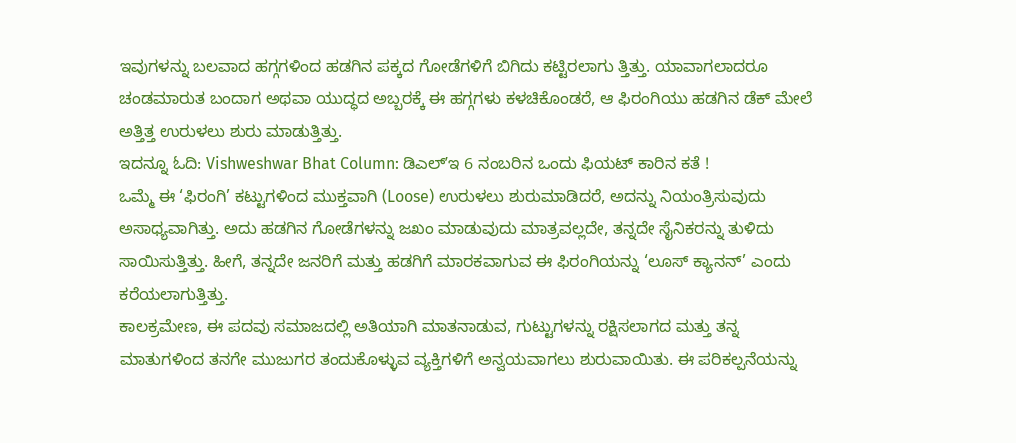ಇವುಗಳನ್ನು ಬಲವಾದ ಹಗ್ಗಗಳಿಂದ ಹಡಗಿನ ಪಕ್ಕದ ಗೋಡೆಗಳಿಗೆ ಬಿಗಿದು ಕಟ್ಟಿರಲಾಗು ತ್ತಿತ್ತು. ಯಾವಾಗಲಾದರೂ ಚಂಡಮಾರುತ ಬಂದಾಗ ಅಥವಾ ಯುದ್ಧದ ಅಬ್ಬರಕ್ಕೆ ಈ ಹಗ್ಗಗಳು ಕಳಚಿಕೊಂಡರೆ, ಆ ಫಿರಂಗಿಯು ಹಡಗಿನ ಡೆಕ್ ಮೇಲೆ ಅತ್ತಿತ್ತ ಉರುಳಲು ಶುರು ಮಾಡುತ್ತಿತ್ತು.
ಇದನ್ನೂ ಓದಿ: Vishweshwar Bhat Column: ಡಿಎಲ್ʼಇ 6 ನಂಬರಿನ ಒಂದು ಫಿಯಟ್ ಕಾರಿನ ಕತೆ !
ಒಮ್ಮೆ ಈ ‘ಫಿರಂಗಿ’ ಕಟ್ಟುಗಳಿಂದ ಮುಕ್ತವಾಗಿ (Loose) ಉರುಳಲು ಶುರುಮಾಡಿದರೆ, ಅದನ್ನು ನಿಯಂತ್ರಿಸುವುದು ಅಸಾಧ್ಯವಾಗಿತ್ತು. ಅದು ಹಡಗಿನ ಗೋಡೆಗಳನ್ನು ಜಖಂ ಮಾಡುವುದು ಮಾತ್ರವಲ್ಲದೇ, ತನ್ನದೇ ಸೈನಿಕರನ್ನು ತುಳಿದು ಸಾಯಿಸುತ್ತಿತ್ತು. ಹೀಗೆ, ತನ್ನದೇ ಜನರಿಗೆ ಮತ್ತು ಹಡಗಿಗೆ ಮಾರಕವಾಗುವ ಈ ಫಿರಂಗಿಯನ್ನು ‘ಲೂಸ್ ಕ್ಯಾನನ್’ ಎಂದು ಕರೆಯಲಾಗುತ್ತಿತ್ತು.
ಕಾಲಕ್ರಮೇಣ, ಈ ಪದವು ಸಮಾಜದಲ್ಲಿ ಅತಿಯಾಗಿ ಮಾತನಾಡುವ, ಗುಟ್ಟುಗಳನ್ನು ರಕ್ಷಿಸಲಾಗದ ಮತ್ತು ತನ್ನ ಮಾತುಗಳಿಂದ ತನಗೇ ಮುಜುಗರ ತಂದುಕೊಳ್ಳುವ ವ್ಯಕ್ತಿಗಳಿಗೆ ಅನ್ವಯವಾಗಲು ಶುರುವಾಯಿತು. ಈ ಪರಿಕಲ್ಪನೆಯನ್ನು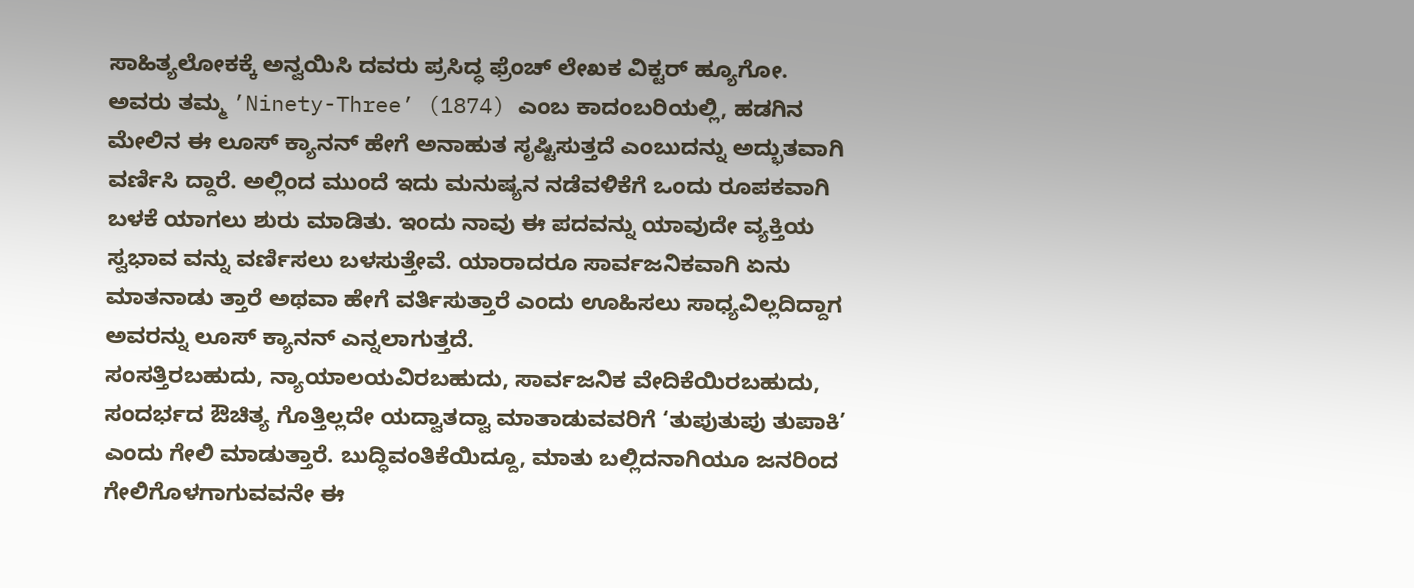ಸಾಹಿತ್ಯಲೋಕಕ್ಕೆ ಅನ್ವಯಿಸಿ ದವರು ಪ್ರಸಿದ್ಧ ಫ್ರೆಂಚ್ ಲೇಖಕ ವಿಕ್ಟರ್ ಹ್ಯೂಗೋ.
ಅವರು ತಮ್ಮ ’Ninety-Three’ (1874) ಎಂಬ ಕಾದಂಬರಿಯಲ್ಲಿ, ಹಡಗಿನ ಮೇಲಿನ ಈ ಲೂಸ್ ಕ್ಯಾನನ್ ಹೇಗೆ ಅನಾಹುತ ಸೃಷ್ಟಿಸುತ್ತದೆ ಎಂಬುದನ್ನು ಅದ್ಭುತವಾಗಿ ವರ್ಣಿಸಿ ದ್ದಾರೆ. ಅಲ್ಲಿಂದ ಮುಂದೆ ಇದು ಮನುಷ್ಯನ ನಡೆವಳಿಕೆಗೆ ಒಂದು ರೂಪಕವಾಗಿ ಬಳಕೆ ಯಾಗಲು ಶುರು ಮಾಡಿತು. ಇಂದು ನಾವು ಈ ಪದವನ್ನು ಯಾವುದೇ ವ್ಯಕ್ತಿಯ ಸ್ವಭಾವ ವನ್ನು ವರ್ಣಿಸಲು ಬಳಸುತ್ತೇವೆ. ಯಾರಾದರೂ ಸಾರ್ವಜನಿಕವಾಗಿ ಏನು ಮಾತನಾಡು ತ್ತಾರೆ ಅಥವಾ ಹೇಗೆ ವರ್ತಿಸುತ್ತಾರೆ ಎಂದು ಊಹಿಸಲು ಸಾಧ್ಯವಿಲ್ಲದಿದ್ದಾಗ ಅವರನ್ನು ಲೂಸ್ ಕ್ಯಾನನ್ ಎನ್ನಲಾಗುತ್ತದೆ.
ಸಂಸತ್ತಿರಬಹುದು, ನ್ಯಾಯಾಲಯವಿರಬಹುದು, ಸಾರ್ವಜನಿಕ ವೇದಿಕೆಯಿರಬಹುದು, ಸಂದರ್ಭದ ಔಚಿತ್ಯ ಗೊತ್ತಿಲ್ಲದೇ ಯದ್ವಾತದ್ವಾ ಮಾತಾಡುವವರಿಗೆ ‘ತುಪುತುಪು ತುಪಾಕಿ’ ಎಂದು ಗೇಲಿ ಮಾಡುತ್ತಾರೆ. ಬುದ್ಧಿವಂತಿಕೆಯಿದ್ದೂ, ಮಾತು ಬಲ್ಲಿದನಾಗಿಯೂ ಜನರಿಂದ ಗೇಲಿಗೊಳಗಾಗುವವನೇ ಈ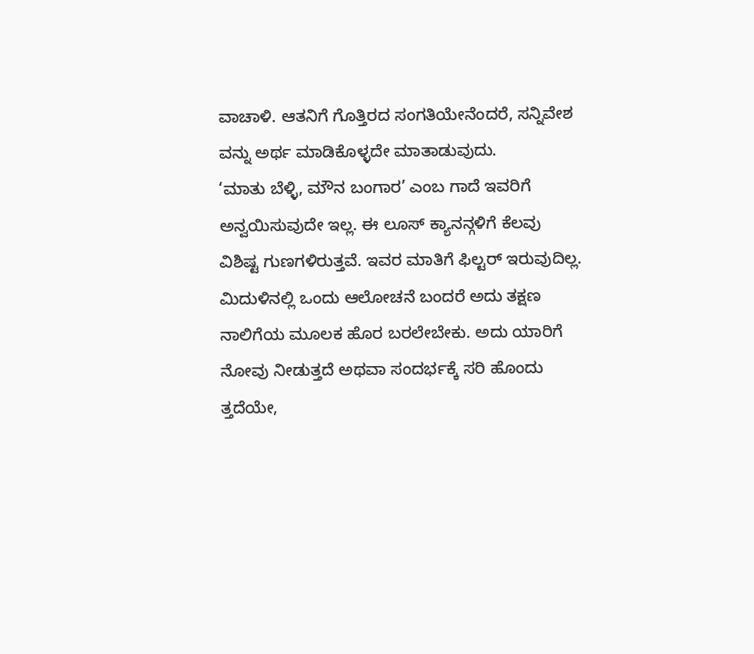ವಾಚಾಳಿ. ಆತನಿಗೆ ಗೊತ್ತಿರದ ಸಂಗತಿಯೇನೆಂದರೆ, ಸನ್ನಿವೇಶ ವನ್ನು ಅರ್ಥ ಮಾಡಿಕೊಳ್ಳದೇ ಮಾತಾಡುವುದು.
‘ಮಾತು ಬೆಳ್ಳಿ, ಮೌನ ಬಂಗಾರ’ ಎಂಬ ಗಾದೆ ಇವರಿಗೆ ಅನ್ವಯಿಸುವುದೇ ಇಲ್ಲ. ಈ ಲೂಸ್ ಕ್ಯಾನನ್ಗಳಿಗೆ ಕೆಲವು ವಿಶಿಷ್ಟ ಗುಣಗಳಿರುತ್ತವೆ. ಇವರ ಮಾತಿಗೆ ಫಿಲ್ಟರ್ ಇರುವುದಿಲ್ಲ. ಮಿದುಳಿನಲ್ಲಿ ಒಂದು ಆಲೋಚನೆ ಬಂದರೆ ಅದು ತಕ್ಷಣ ನಾಲಿಗೆಯ ಮೂಲಕ ಹೊರ ಬರಲೇಬೇಕು. ಅದು ಯಾರಿಗೆ ನೋವು ನೀಡುತ್ತದೆ ಅಥವಾ ಸಂದರ್ಭಕ್ಕೆ ಸರಿ ಹೊಂದು ತ್ತದೆಯೇ,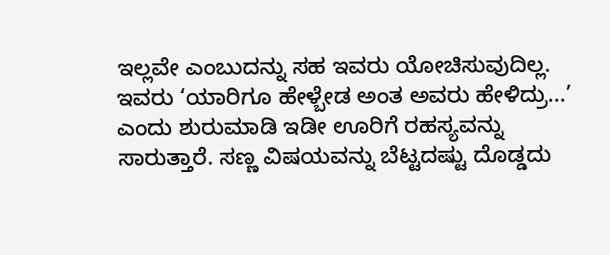ಇಲ್ಲವೇ ಎಂಬುದನ್ನು ಸಹ ಇವರು ಯೋಚಿಸುವುದಿಲ್ಲ.
ಇವರು ‘ಯಾರಿಗೂ ಹೇಳ್ಬೇಡ ಅಂತ ಅವರು ಹೇಳಿದ್ರು...’ ಎಂದು ಶುರುಮಾಡಿ ಇಡೀ ಊರಿಗೆ ರಹಸ್ಯವನ್ನು ಸಾರುತ್ತಾರೆ. ಸಣ್ಣ ವಿಷಯವನ್ನು ಬೆಟ್ಟದಷ್ಟು ದೊಡ್ಡದು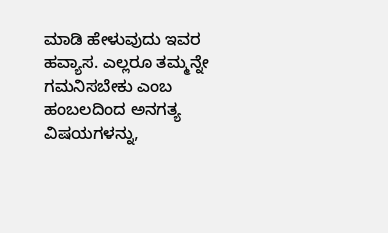ಮಾಡಿ ಹೇಳುವುದು ಇವರ ಹವ್ಯಾಸ. ಎಲ್ಲರೂ ತಮ್ಮನ್ನೇ ಗಮನಿಸಬೇಕು ಎಂಬ ಹಂಬಲದಿಂದ ಅನಗತ್ಯ ವಿಷಯಗಳನ್ನು,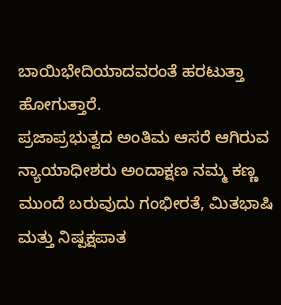ಬಾಯಿಭೇದಿಯಾದವರಂತೆ ಹರಟುತ್ತಾ ಹೋಗುತ್ತಾರೆ.
ಪ್ರಜಾಪ್ರಭುತ್ವದ ಅಂತಿಮ ಆಸರೆ ಆಗಿರುವ ನ್ಯಾಯಾಧೀಶರು ಅಂದಾಕ್ಷಣ ನಮ್ಮ ಕಣ್ಣ ಮುಂದೆ ಬರುವುದು ಗಂಭೀರತೆ, ಮಿತಭಾಷಿ ಮತ್ತು ನಿಷ್ಪಕ್ಷಪಾತ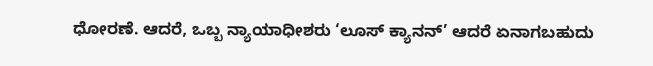ಧೋರಣೆ. ಆದರೆ, ಒಬ್ಬ ನ್ಯಾಯಾಧೀಶರು ‘ಲೂಸ್ ಕ್ಯಾನನ್’ ಆದರೆ ಏನಾಗಬಹುದು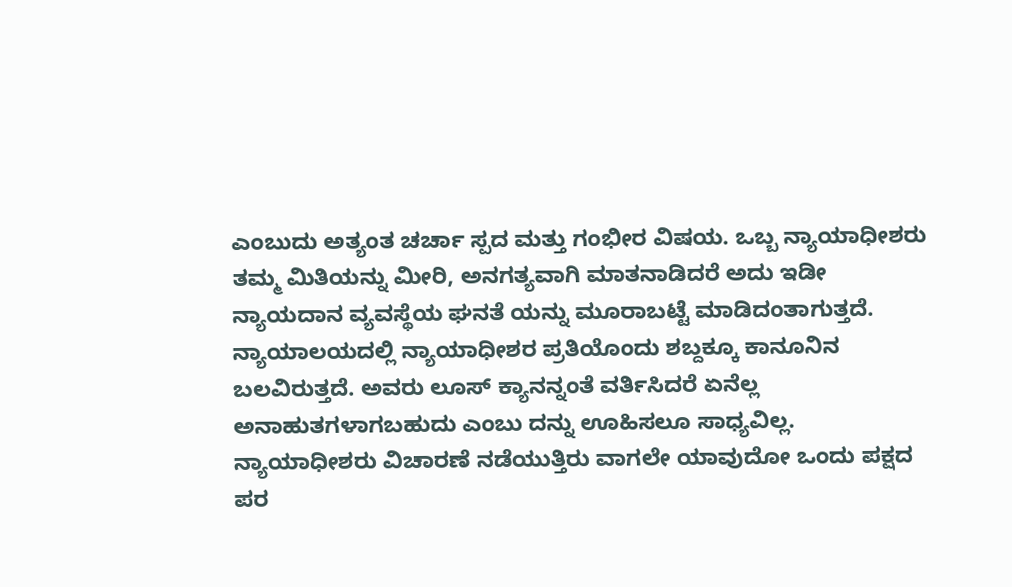ಎಂಬುದು ಅತ್ಯಂತ ಚರ್ಚಾ ಸ್ಪದ ಮತ್ತು ಗಂಭೀರ ವಿಷಯ. ಒಬ್ಬ ನ್ಯಾಯಾಧೀಶರು ತಮ್ಮ ಮಿತಿಯನ್ನು ಮೀರಿ, ಅನಗತ್ಯವಾಗಿ ಮಾತನಾಡಿದರೆ ಅದು ಇಡೀ ನ್ಯಾಯದಾನ ವ್ಯವಸ್ಥೆಯ ಘನತೆ ಯನ್ನು ಮೂರಾಬಟ್ಟೆ ಮಾಡಿದಂತಾಗುತ್ತದೆ.
ನ್ಯಾಯಾಲಯದಲ್ಲಿ ನ್ಯಾಯಾಧೀಶರ ಪ್ರತಿಯೊಂದು ಶಬ್ದಕ್ಕೂ ಕಾನೂನಿನ ಬಲವಿರುತ್ತದೆ. ಅವರು ಲೂಸ್ ಕ್ಯಾನನ್ನಂತೆ ವರ್ತಿಸಿದರೆ ಏನೆಲ್ಲ ಅನಾಹುತಗಳಾಗಬಹುದು ಎಂಬು ದನ್ನು ಊಹಿಸಲೂ ಸಾಧ್ಯವಿಲ್ಲ. ನ್ಯಾಯಾಧೀಶರು ವಿಚಾರಣೆ ನಡೆಯುತ್ತಿರು ವಾಗಲೇ ಯಾವುದೋ ಒಂದು ಪಕ್ಷದ ಪರ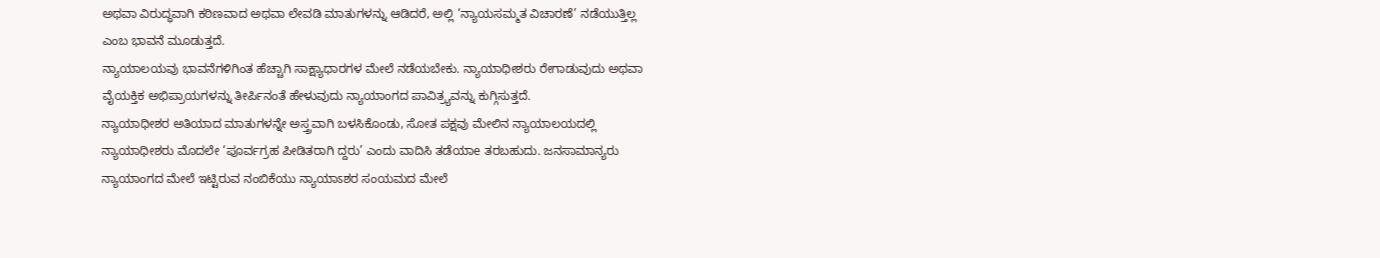ಅಥವಾ ವಿರುದ್ಧವಾಗಿ ಕಠಿಣವಾದ ಅಥವಾ ಲೇವಡಿ ಮಾತುಗಳನ್ನು ಆಡಿದರೆ, ಅಲ್ಲಿ ‘ನ್ಯಾಯಸಮ್ಮತ ವಿಚಾರಣೆ’ ನಡೆಯುತ್ತಿಲ್ಲ ಎಂಬ ಭಾವನೆ ಮೂಡುತ್ತದೆ.
ನ್ಯಾಯಾಲಯವು ಭಾವನೆಗಳಿಗಿಂತ ಹೆಚ್ಚಾಗಿ ಸಾಕ್ಷ್ಯಾಧಾರಗಳ ಮೇಲೆ ನಡೆಯಬೇಕು. ನ್ಯಾಯಾಧೀಶರು ರೇಗಾಡುವುದು ಅಥವಾ ವೈಯಕ್ತಿಕ ಅಭಿಪ್ರಾಯಗಳನ್ನು ತೀರ್ಪಿನಂತೆ ಹೇಳುವುದು ನ್ಯಾಯಾಂಗದ ಪಾವಿತ್ರ್ಯವನ್ನು ಕುಗ್ಗಿಸುತ್ತದೆ.
ನ್ಯಾಯಾಧೀಶರ ಅತಿಯಾದ ಮಾತುಗಳನ್ನೇ ಅಸ್ತ್ರವಾಗಿ ಬಳಸಿಕೊಂಡು, ಸೋತ ಪಕ್ಷವು ಮೇಲಿನ ನ್ಯಾಯಾಲಯದಲ್ಲಿ ನ್ಯಾಯಾಧೀಶರು ಮೊದಲೇ ‘ಪೂರ್ವಗ್ರಹ ಪೀಡಿತರಾಗಿ ದ್ದರು’ ಎಂದು ವಾದಿಸಿ ತಡೆಯಾe ತರಬಹುದು. ಜನಸಾಮಾನ್ಯರು ನ್ಯಾಯಾಂಗದ ಮೇಲೆ ಇಟ್ಟಿರುವ ನಂಬಿಕೆಯು ನ್ಯಾಯಾಽಶರ ಸಂಯಮದ ಮೇಲೆ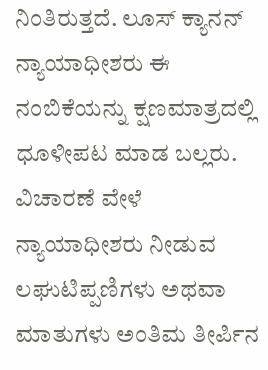ನಿಂತಿರುತ್ತದೆ. ಲೂಸ್ ಕ್ಯಾನನ್ ನ್ಯಾಯಾಧೀಶರು ಈ ನಂಬಿಕೆಯನ್ನು ಕ್ಷಣಮಾತ್ರದಲ್ಲಿ ಧೂಳೀಪಟ ಮಾಡ ಬಲ್ಲರು.
ವಿಚಾರಣೆ ವೇಳೆ ನ್ಯಾಯಾಧೀಶರು ನೀಡುವ ಲಘುಟಿಪ್ಪಣಿಗಳು ಅಥವಾ ಮಾತುಗಳು ಅಂತಿಮ ತೀರ್ಪಿನ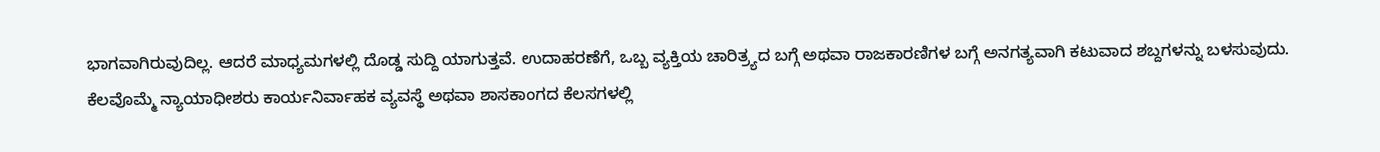ಭಾಗವಾಗಿರುವುದಿಲ್ಲ. ಆದರೆ ಮಾಧ್ಯಮಗಳಲ್ಲಿ ದೊಡ್ಡ ಸುದ್ದಿ ಯಾಗುತ್ತವೆ. ಉದಾಹರಣೆಗೆ, ಒಬ್ಬ ವ್ಯಕ್ತಿಯ ಚಾರಿತ್ರ್ಯದ ಬಗ್ಗೆ ಅಥವಾ ರಾಜಕಾರಣಿಗಳ ಬಗ್ಗೆ ಅನಗತ್ಯವಾಗಿ ಕಟುವಾದ ಶಬ್ದಗಳನ್ನು ಬಳಸುವುದು.
ಕೆಲವೊಮ್ಮೆ ನ್ಯಾಯಾಧೀಶರು ಕಾರ್ಯನಿರ್ವಾಹಕ ವ್ಯವಸ್ಥೆ ಅಥವಾ ಶಾಸಕಾಂಗದ ಕೆಲಸಗಳಲ್ಲಿ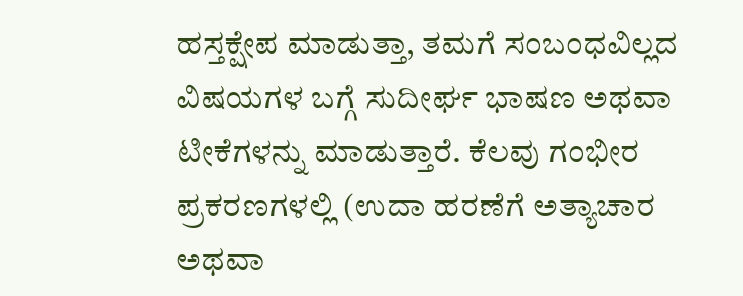ಹಸ್ತಕ್ಷೇಪ ಮಾಡುತ್ತಾ, ತಮಗೆ ಸಂಬಂಧವಿಲ್ಲದ ವಿಷಯಗಳ ಬಗ್ಗೆ ಸುದೀರ್ಘ ಭಾಷಣ ಅಥವಾ ಟೀಕೆಗಳನ್ನು ಮಾಡುತ್ತಾರೆ. ಕೆಲವು ಗಂಭೀರ ಪ್ರಕರಣಗಳಲ್ಲಿ (ಉದಾ ಹರಣೆಗೆ ಅತ್ಯಾಚಾರ ಅಥವಾ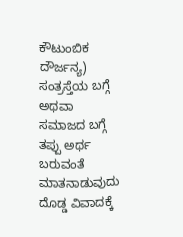ಕೌಟುಂಬಿಕ ದೌರ್ಜನ್ಯ) ಸಂತ್ರಸ್ತೆಯ ಬಗ್ಗೆ ಅಥವಾ ಸಮಾಜದ ಬಗ್ಗೆ ತಪ್ಪು ಅರ್ಥ ಬರುವಂತೆ ಮಾತನಾಡುವುದು ದೊಡ್ಡ ವಿವಾದಕ್ಕೆ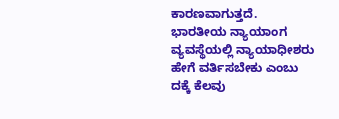ಕಾರಣವಾಗುತ್ತದೆ.
ಭಾರತೀಯ ನ್ಯಾಯಾಂಗ ವ್ಯವಸ್ಥೆಯಲ್ಲಿ ನ್ಯಾಯಾಧೀಶರು ಹೇಗೆ ವರ್ತಿಸಬೇಕು ಎಂಬು ದಕ್ಕೆ ಕೆಲವು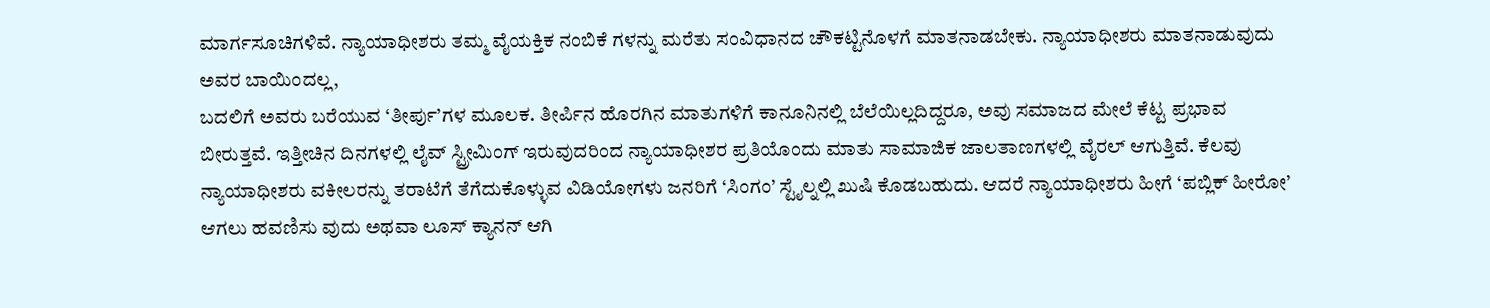ಮಾರ್ಗಸೂಚಿಗಳಿವೆ. ನ್ಯಾಯಾಧೀಶರು ತಮ್ಮ ವೈಯಕ್ತಿಕ ನಂಬಿಕೆ ಗಳನ್ನು ಮರೆತು ಸಂವಿಧಾನದ ಚೌಕಟ್ಟಿನೊಳಗೆ ಮಾತನಾಡಬೇಕು. ನ್ಯಾಯಾಧೀಶರು ಮಾತನಾಡುವುದು ಅವರ ಬಾಯಿಂದಲ್ಲ,
ಬದಲಿಗೆ ಅವರು ಬರೆಯುವ ‘ತೀರ್ಪು’ಗಳ ಮೂಲಕ. ತೀರ್ಪಿನ ಹೊರಗಿನ ಮಾತುಗಳಿಗೆ ಕಾನೂನಿನಲ್ಲಿ ಬೆಲೆಯಿಲ್ಲದಿದ್ದರೂ, ಅವು ಸಮಾಜದ ಮೇಲೆ ಕೆಟ್ಟ ಪ್ರಭಾವ ಬೀರುತ್ತವೆ. ಇತ್ತೀಚಿನ ದಿನಗಳಲ್ಲಿ ಲೈವ್ ಸ್ಟ್ರೀಮಿಂಗ್ ಇರುವುದರಿಂದ ನ್ಯಾಯಾಧೀಶರ ಪ್ರತಿಯೊಂದು ಮಾತು ಸಾಮಾಜಿಕ ಜಾಲತಾಣಗಳಲ್ಲಿ ವೈರಲ್ ಆಗುತ್ತಿವೆ. ಕೆಲವು ನ್ಯಾಯಾಧೀಶರು ವಕೀಲರನ್ನು ತರಾಟೆಗೆ ತೆಗೆದುಕೊಳ್ಳುವ ವಿಡಿಯೋಗಳು ಜನರಿಗೆ ‘ಸಿಂಗಂ’ ಸ್ಟೈಲ್ನಲ್ಲಿ ಖುಷಿ ಕೊಡಬಹುದು. ಆದರೆ ನ್ಯಾಯಾಧೀಶರು ಹೀಗೆ ‘ಪಬ್ಲಿಕ್ ಹೀರೋ’ ಆಗಲು ಹವಣಿಸು ವುದು ಅಥವಾ ಲೂಸ್ ಕ್ಯಾನನ್ ಆಗಿ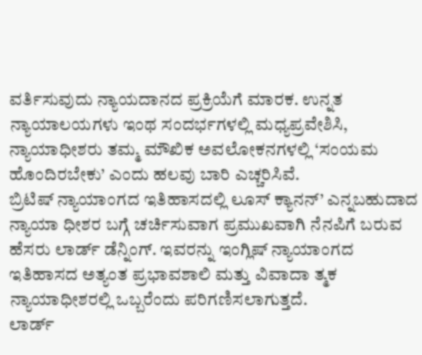ವರ್ತಿಸುವುದು ನ್ಯಾಯದಾನದ ಪ್ರಕ್ರಿಯೆಗೆ ಮಾರಕ. ಉನ್ನತ ನ್ಯಾಯಾಲಯಗಳು ಇಂಥ ಸಂದರ್ಭಗಳಲ್ಲಿ ಮಧ್ಯಪ್ರವೇಶಿಸಿ, ನ್ಯಾಯಾಧೀಶರು ತಮ್ಮ ಮೌಖಿಕ ಅವಲೋಕನಗಳಲ್ಲಿ ‘ಸಂಯಮ ಹೊಂದಿರಬೇಕು’ ಎಂದು ಹಲವು ಬಾರಿ ಎಚ್ಚರಿಸಿವೆ.
ಬ್ರಿಟಿಷ್ ನ್ಯಾಯಾಂಗದ ಇತಿಹಾಸದಲ್ಲಿ ಲೂಸ್ ಕ್ಯಾನನ್’ ಎನ್ನಬಹುದಾದ ನ್ಯಾಯಾ ಧೀಶರ ಬಗ್ಗೆ ಚರ್ಚಿಸುವಾಗ ಪ್ರಮುಖವಾಗಿ ನೆನಪಿಗೆ ಬರುವ ಹೆಸರು ಲಾರ್ಡ್ ಡೆನ್ನಿಂಗ್. ಇವರನ್ನು ಇಂಗ್ಲಿಷ್ ನ್ಯಾಯಾಂಗದ ಇತಿಹಾಸದ ಅತ್ಯಂತ ಪ್ರಭಾವಶಾಲಿ ಮತ್ತು ವಿವಾದಾ ತ್ಮಕ ನ್ಯಾಯಾಧೀಶರಲ್ಲಿ ಒಬ್ಬರೆಂದು ಪರಿಗಣಿಸಲಾಗುತ್ತದೆ.
ಲಾರ್ಡ್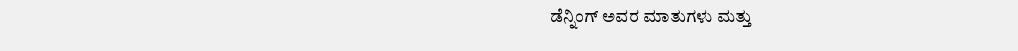ಡೆನ್ನಿಂಗ್ ಅವರ ಮಾತುಗಳು ಮತ್ತು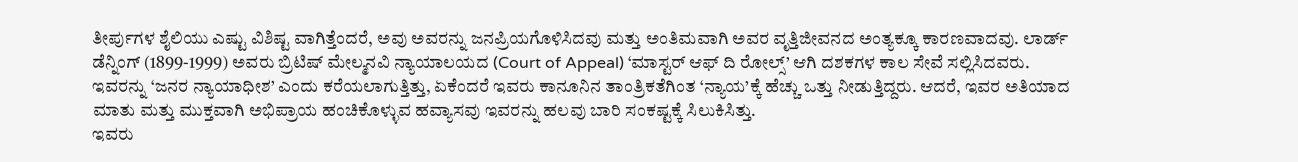ತೀರ್ಪುಗಳ ಶೈಲಿಯು ಎಷ್ಟು ವಿಶಿಷ್ಟ ವಾಗಿತ್ತೆಂದರೆ, ಅವು ಅವರನ್ನು ಜನಪ್ರಿಯಗೊಳಿಸಿದವು ಮತ್ತು ಅಂತಿಮವಾಗಿ ಅವರ ವೃತ್ತಿಜೀವನದ ಅಂತ್ಯಕ್ಕೂ ಕಾರಣವಾದವು. ಲಾರ್ಡ್ ಡೆನ್ನಿಂಗ್ (1899-1999) ಅವರು ಬ್ರಿಟಿಷ್ ಮೇಲ್ಮನವಿ ನ್ಯಾಯಾಲಯದ (Court of Appeal) ‘ಮಾಸ್ಟರ್ ಆಫ್ ದಿ ರೋಲ್ಸ್’ ಆಗಿ ದಶಕಗಳ ಕಾಲ ಸೇವೆ ಸಲ್ಲಿಸಿದವರು.
ಇವರನ್ನು ‘ಜನರ ನ್ಯಾಯಾಧೀಶ’ ಎಂದು ಕರೆಯಲಾಗುತ್ತಿತ್ತು, ಏಕೆಂದರೆ ಇವರು ಕಾನೂನಿನ ತಾಂತ್ರಿಕತೆಗಿಂತ ‘ನ್ಯಾಯ’ಕ್ಕೆ ಹೆಚ್ಚು ಒತ್ತು ನೀಡುತ್ತಿದ್ದರು. ಆದರೆ, ಇವರ ಅತಿಯಾದ ಮಾತು ಮತ್ತು ಮುಕ್ತವಾಗಿ ಅಭಿಪ್ರಾಯ ಹಂಚಿಕೊಳ್ಳುವ ಹವ್ಯಾಸವು ಇವರನ್ನು ಹಲವು ಬಾರಿ ಸಂಕಷ್ಟಕ್ಕೆ ಸಿಲುಕಿಸಿತ್ತು.
ಇವರು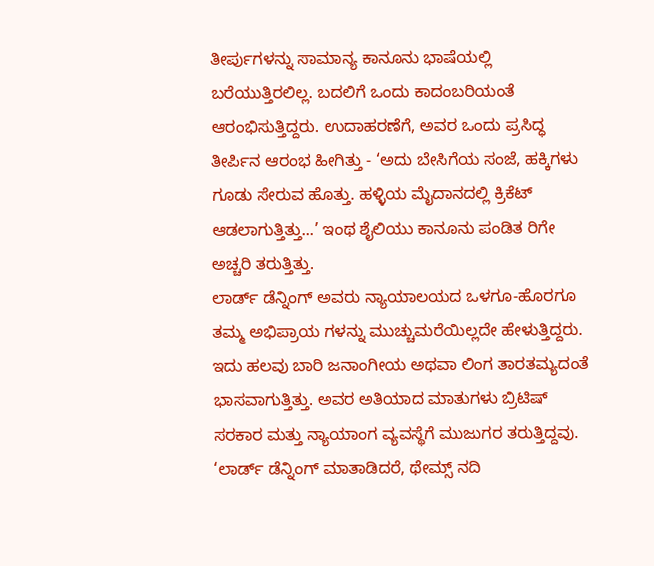ತೀರ್ಪುಗಳನ್ನು ಸಾಮಾನ್ಯ ಕಾನೂನು ಭಾಷೆಯಲ್ಲಿ ಬರೆಯುತ್ತಿರಲಿಲ್ಲ. ಬದಲಿಗೆ ಒಂದು ಕಾದಂಬರಿಯಂತೆ ಆರಂಭಿಸುತ್ತಿದ್ದರು. ಉದಾಹರಣೆಗೆ, ಅವರ ಒಂದು ಪ್ರಸಿದ್ಧ ತೀರ್ಪಿನ ಆರಂಭ ಹೀಗಿತ್ತು - ‘ಅದು ಬೇಸಿಗೆಯ ಸಂಜೆ, ಹಕ್ಕಿಗಳು ಗೂಡು ಸೇರುವ ಹೊತ್ತು. ಹಳ್ಳಿಯ ಮೈದಾನದಲ್ಲಿ ಕ್ರಿಕೆಟ್ ಆಡಲಾಗುತ್ತಿತ್ತು...’ ಇಂಥ ಶೈಲಿಯು ಕಾನೂನು ಪಂಡಿತ ರಿಗೇ ಅಚ್ಚರಿ ತರುತ್ತಿತ್ತು.
ಲಾರ್ಡ್ ಡೆನ್ನಿಂಗ್ ಅವರು ನ್ಯಾಯಾಲಯದ ಒಳಗೂ-ಹೊರಗೂ ತಮ್ಮ ಅಭಿಪ್ರಾಯ ಗಳನ್ನು ಮುಚ್ಚುಮರೆಯಿಲ್ಲದೇ ಹೇಳುತ್ತಿದ್ದರು. ಇದು ಹಲವು ಬಾರಿ ಜನಾಂಗೀಯ ಅಥವಾ ಲಿಂಗ ತಾರತಮ್ಯದಂತೆ ಭಾಸವಾಗುತ್ತಿತ್ತು. ಅವರ ಅತಿಯಾದ ಮಾತುಗಳು ಬ್ರಿಟಿಷ್ ಸರಕಾರ ಮತ್ತು ನ್ಯಾಯಾಂಗ ವ್ಯವಸ್ಥೆಗೆ ಮುಜುಗರ ತರುತ್ತಿದ್ದವು.
‘ಲಾರ್ಡ್ ಡೆನ್ನಿಂಗ್ ಮಾತಾಡಿದರೆ, ಥೇಮ್ಸ್ ನದಿ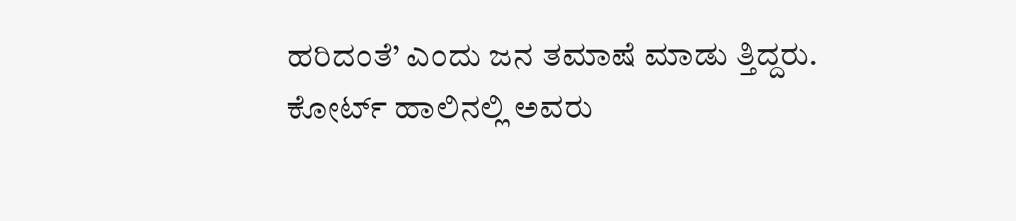ಹರಿದಂತೆ’ ಎಂದು ಜನ ತಮಾಷೆ ಮಾಡು ತ್ತಿದ್ದರು. ಕೋರ್ಟ್ ಹಾಲಿನಲ್ಲಿ ಅವರು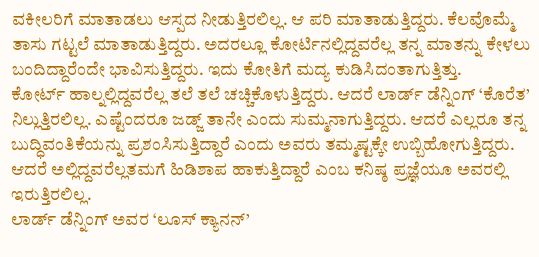ವಕೀಲರಿಗೆ ಮಾತಾಡಲು ಆಸ್ಪದ ನೀಡುತ್ತಿರಲಿಲ್ಲ. ಆ ಪರಿ ಮಾತಾಡುತ್ತಿದ್ದರು. ಕೆಲವೊಮ್ಮೆ ತಾಸು ಗಟ್ಟಲೆ ಮಾತಾಡುತ್ತಿದ್ದರು. ಅದರಲ್ಲೂ ಕೋರ್ಟಿನಲ್ಲಿದ್ದವರೆಲ್ಲ ತನ್ನ ಮಾತನ್ನು ಕೇಳಲು ಬಂದಿದ್ದಾರೆಂದೇ ಭಾವಿಸುತ್ತಿದ್ದರು. ಇದು ಕೋತಿಗೆ ಮದ್ಯ ಕುಡಿಸಿದಂತಾಗುತ್ತಿತ್ತು.
ಕೋರ್ಟ್ ಹಾಲ್ನಲ್ಲಿದ್ದವರೆಲ್ಲ ತಲೆ ತಲೆ ಚಚ್ಚಿಕೊಳುತ್ತಿದ್ದರು. ಆದರೆ ಲಾರ್ಡ್ ಡೆನ್ನಿಂಗ್ ‘ಕೊರೆತ’ ನಿಲ್ಲುತ್ತಿರಲಿಲ್ಲ. ಎಷ್ಟೆಂದರೂ ಜಡ್ಜ್ ತಾನೇ ಎಂದು ಸುಮ್ಮನಾಗುತ್ತಿದ್ದರು. ಆದರೆ ಎಲ್ಲರೂ ತನ್ನ ಬುದ್ಧಿವಂತಿಕೆಯನ್ನು ಪ್ರಶಂಸಿಸುತ್ತಿದ್ದಾರೆ ಎಂದು ಅವರು ತಮ್ಮಷ್ಟಕ್ಕೇ ಉಬ್ಬಿಹೋಗುತ್ತಿದ್ದರು. ಆದರೆ ಅಲ್ಲಿದ್ದವರೆಲ್ಲತಮಗೆ ಹಿಡಿಶಾಪ ಹಾಕುತ್ತಿದ್ದಾರೆ ಎಂಬ ಕನಿಷ್ಠ ಪ್ರಜ್ಞೆಯೂ ಅವರಲ್ಲಿ ಇರುತ್ತಿರಲಿಲ್ಲ.
ಲಾರ್ಡ್ ಡೆನ್ನಿಂಗ್ ಅವರ ‘ಲೂಸ್ ಕ್ಯಾನನ್’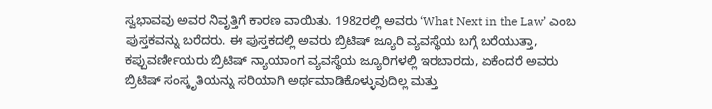ಸ್ವಭಾವವು ಅವರ ನಿವೃತ್ತಿಗೆ ಕಾರಣ ವಾಯಿತು. 1982ರಲ್ಲಿ ಅವರು ‘What Next in the Law’ ಎಂಬ ಪುಸ್ತಕವನ್ನು ಬರೆದರು. ಈ ಪುಸ್ತಕದಲ್ಲಿ ಅವರು ಬ್ರಿಟಿಷ್ ಜ್ಯೂರಿ ವ್ಯವಸ್ಥೆಯ ಬಗ್ಗೆ ಬರೆಯುತ್ತಾ, ಕಪ್ಪುವರ್ಣೀಯರು ಬ್ರಿಟಿಷ್ ನ್ಯಾಯಾಂಗ ವ್ಯವಸ್ಥೆಯ ಜ್ಯೂರಿಗಳಲ್ಲಿ ಇರಬಾರದು, ಏಕೆಂದರೆ ಅವರು ಬ್ರಿಟಿಷ್ ಸಂಸ್ಕೃತಿಯನ್ನು ಸರಿಯಾಗಿ ಅರ್ಥಮಾಡಿಕೊಳ್ಳುವುದಿಲ್ಲ ಮತ್ತು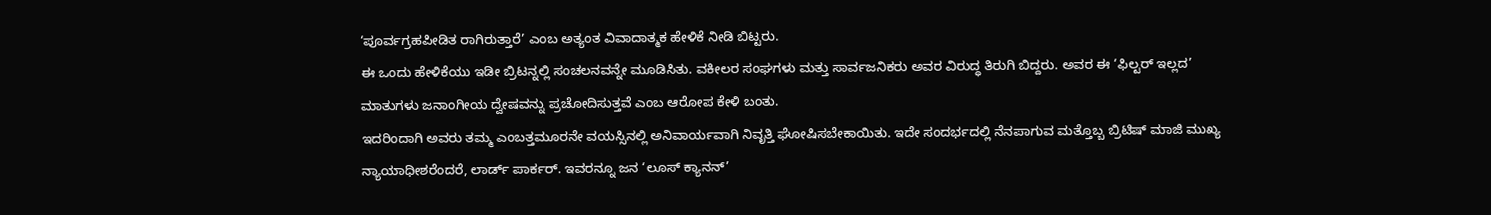‘ಪೂರ್ವಗ್ರಹಪೀಡಿತ ರಾಗಿರುತ್ತಾರೆ’ ಎಂಬ ಅತ್ಯಂತ ವಿವಾದಾತ್ಮಕ ಹೇಳಿಕೆ ನೀಡಿ ಬಿಟ್ಟರು.
ಈ ಒಂದು ಹೇಳಿಕೆಯು ಇಡೀ ಬ್ರಿಟನ್ನಲ್ಲಿ ಸಂಚಲನವನ್ನೇ ಮೂಡಿಸಿತು. ವಕೀಲರ ಸಂಘಗಳು ಮತ್ತು ಸಾರ್ವಜನಿಕರು ಅವರ ವಿರುದ್ಧ ತಿರುಗಿ ಬಿದ್ದರು. ಅವರ ಈ ‘ಫಿಲ್ಟರ್ ಇಲ್ಲದ’ ಮಾತುಗಳು ಜನಾಂಗೀಯ ದ್ವೇಷವನ್ನು ಪ್ರಚೋದಿಸುತ್ತವೆ ಎಂಬ ಆರೋಪ ಕೇಳಿ ಬಂತು.
ಇದರಿಂದಾಗಿ ಅವರು ತಮ್ಮ ಎಂಬತ್ತಮೂರನೇ ವಯಸ್ಸಿನಲ್ಲಿ ಅನಿವಾರ್ಯವಾಗಿ ನಿವೃತ್ತಿ ಘೋಷಿಸಬೇಕಾಯಿತು. ಇದೇ ಸಂದರ್ಭದಲ್ಲಿ ನೆನಪಾಗುವ ಮತ್ತೊಬ್ಬ ಬ್ರಿಟಿಷ್ ಮಾಜಿ ಮುಖ್ಯ ನ್ಯಾಯಾಧೀಶರೆಂದರೆ, ಲಾರ್ಡ್ ಪಾರ್ಕರ್. ಇವರನ್ನೂ ಜನ ‘ಲೂಸ್ ಕ್ಯಾನನ್’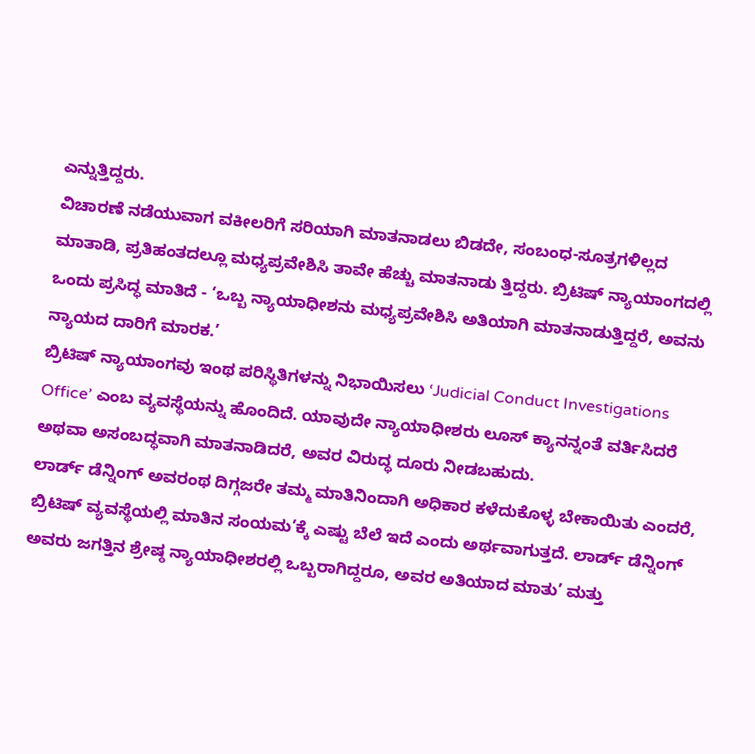ಎನ್ನುತ್ತಿದ್ದರು.
ವಿಚಾರಣೆ ನಡೆಯುವಾಗ ವಕೀಲರಿಗೆ ಸರಿಯಾಗಿ ಮಾತನಾಡಲು ಬಿಡದೇ, ಸಂಬಂಧ-ಸೂತ್ರಗಳಿಲ್ಲದ ಮಾತಾಡಿ, ಪ್ರತಿಹಂತದಲ್ಲೂ ಮಧ್ಯಪ್ರವೇಶಿಸಿ ತಾವೇ ಹೆಚ್ಚು ಮಾತನಾಡು ತ್ತಿದ್ದರು. ಬ್ರಿಟಿಷ್ ನ್ಯಾಯಾಂಗದಲ್ಲಿ ಒಂದು ಪ್ರಸಿದ್ಧ ಮಾತಿದೆ - ‘ಒಬ್ಬ ನ್ಯಾಯಾಧೀಶನು ಮಧ್ಯಪ್ರವೇಶಿಸಿ ಅತಿಯಾಗಿ ಮಾತನಾಡುತ್ತಿದ್ದರೆ, ಅವನು ನ್ಯಾಯದ ದಾರಿಗೆ ಮಾರಕ.’
ಬ್ರಿಟಿಷ್ ನ್ಯಾಯಾಂಗವು ಇಂಥ ಪರಿಸ್ಥಿತಿಗಳನ್ನು ನಿಭಾಯಿಸಲು ‘Judicial Conduct Investigations Office’ ಎಂಬ ವ್ಯವಸ್ಥೆಯನ್ನು ಹೊಂದಿದೆ. ಯಾವುದೇ ನ್ಯಾಯಾಧೀಶರು ಲೂಸ್ ಕ್ಯಾನನ್ನಂತೆ ವರ್ತಿಸಿದರೆ ಅಥವಾ ಅಸಂಬದ್ಧವಾಗಿ ಮಾತನಾಡಿದರೆ, ಅವರ ವಿರುದ್ಧ ದೂರು ನೀಡಬಹುದು.
ಲಾರ್ಡ್ ಡೆನ್ನಿಂಗ್ ಅವರಂಥ ದಿಗ್ಗಜರೇ ತಮ್ಮ ಮಾತಿನಿಂದಾಗಿ ಅಧಿಕಾರ ಕಳೆದುಕೊಳ್ಳ ಬೇಕಾಯಿತು ಎಂದರೆ, ಬ್ರಿಟಿಷ್ ವ್ಯವಸ್ಥೆಯಲ್ಲಿ ಮಾತಿನ ಸಂಯಮ’ಕ್ಕೆ ಎಷ್ಟು ಬೆಲೆ ಇದೆ ಎಂದು ಅರ್ಥವಾಗುತ್ತದೆ. ಲಾರ್ಡ್ ಡೆನ್ನಿಂಗ್ ಅವರು ಜಗತ್ತಿನ ಶ್ರೇಷ್ಠ ನ್ಯಾಯಾಧೀಶರಲ್ಲಿ ಒಬ್ಬರಾಗಿದ್ದರೂ, ಅವರ ಅತಿಯಾದ ಮಾತು’ ಮತ್ತು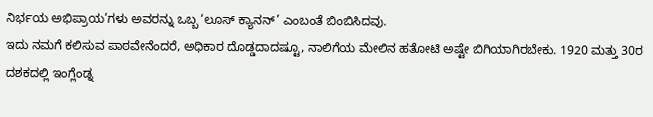ನಿರ್ಭಯ ಅಭಿಪ್ರಾಯ’ಗಳು ಅವರನ್ನು ಒಬ್ಬ ‘ಲೂಸ್ ಕ್ಯಾನನ್’ ಎಂಬಂತೆ ಬಿಂಬಿಸಿದವು.
ಇದು ನಮಗೆ ಕಲಿಸುವ ಪಾಠವೇನೆಂದರೆ, ಅಧಿಕಾರ ದೊಡ್ಡದಾದಷ್ಟೂ, ನಾಲಿಗೆಯ ಮೇಲಿನ ಹತೋಟಿ ಅಷ್ಟೇ ಬಿಗಿಯಾಗಿರಬೇಕು. 1920 ಮತ್ತು 30ರ ದಶಕದಲ್ಲಿ ಇಂಗ್ಲೆಂಡ್ನ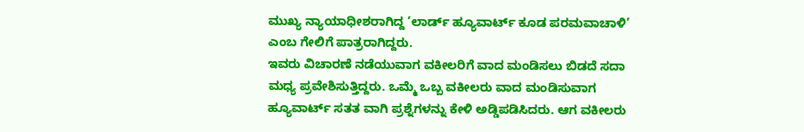ಮುಖ್ಯ ನ್ಯಾಯಾಧೀಶರಾಗಿದ್ದ ‘ಲಾರ್ಡ್ ಹ್ಯೂವಾರ್ಟ್ ಕೂಡ ಪರಮವಾಚಾಳಿ’ ಎಂಬ ಗೇಲಿಗೆ ಪಾತ್ರರಾಗಿದ್ದರು.
ಇವರು ವಿಚಾರಣೆ ನಡೆಯುವಾಗ ವಕೀಲರಿಗೆ ವಾದ ಮಂಡಿಸಲು ಬಿಡದೆ ಸದಾ ಮಧ್ಯ ಪ್ರವೇಶಿಸುತ್ತಿದ್ದರು. ಒಮ್ಮೆ ಒಬ್ಬ ವಕೀಲರು ವಾದ ಮಂಡಿಸುವಾಗ ಹ್ಯೂವಾರ್ಟ್ ಸತತ ವಾಗಿ ಪ್ರಶ್ನೆಗಳನ್ನು ಕೇಳಿ ಅಡ್ಡಿಪಡಿಸಿದರು. ಆಗ ವಕೀಲರು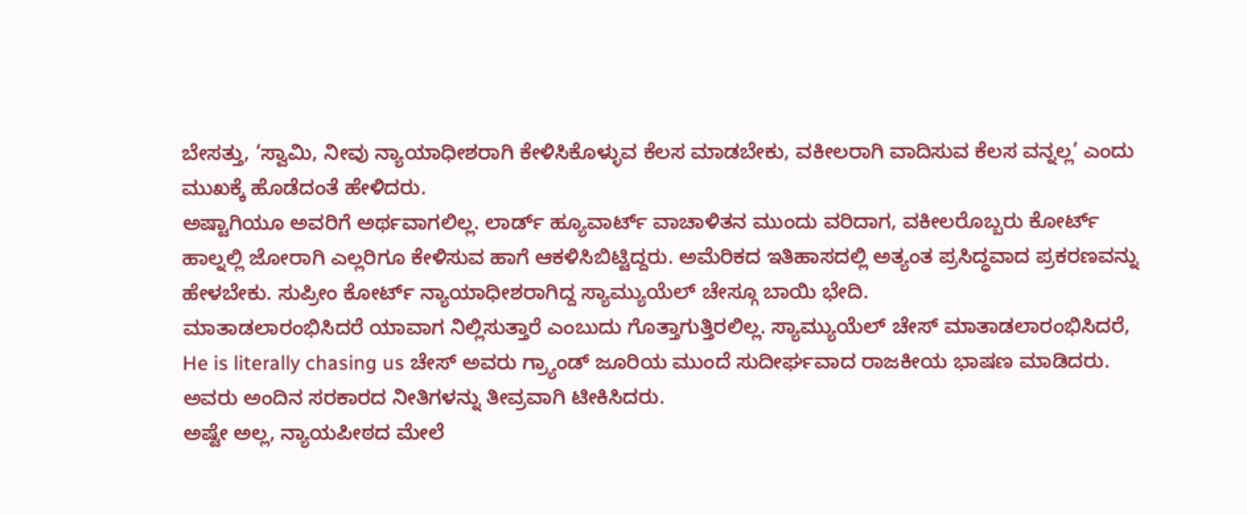ಬೇಸತ್ತು, ‘ಸ್ವಾಮಿ, ನೀವು ನ್ಯಾಯಾಧೀಶರಾಗಿ ಕೇಳಿಸಿಕೊಳ್ಳುವ ಕೆಲಸ ಮಾಡಬೇಕು, ವಕೀಲರಾಗಿ ವಾದಿಸುವ ಕೆಲಸ ವನ್ನಲ್ಲ’ ಎಂದು ಮುಖಕ್ಕೆ ಹೊಡೆದಂತೆ ಹೇಳಿದರು.
ಅಷ್ಟಾಗಿಯೂ ಅವರಿಗೆ ಅರ್ಥವಾಗಲಿಲ್ಲ. ಲಾರ್ಡ್ ಹ್ಯೂವಾರ್ಟ್ ವಾಚಾಳಿತನ ಮುಂದು ವರಿದಾಗ, ವಕೀಲರೊಬ್ಬರು ಕೋರ್ಟ್ ಹಾಲ್ನಲ್ಲಿ ಜೋರಾಗಿ ಎಲ್ಲರಿಗೂ ಕೇಳಿಸುವ ಹಾಗೆ ಆಕಳಿಸಿಬಿಟ್ಟಿದ್ದರು. ಅಮೆರಿಕದ ಇತಿಹಾಸದಲ್ಲಿ ಅತ್ಯಂತ ಪ್ರಸಿದ್ಧವಾದ ಪ್ರಕರಣವನ್ನು ಹೇಳಬೇಕು. ಸುಪ್ರೀಂ ಕೋರ್ಟ್ ನ್ಯಾಯಾಧೀಶರಾಗಿದ್ದ ಸ್ಯಾಮ್ಯುಯೆಲ್ ಚೇಸ್ಗೂ ಬಾಯಿ ಭೇದಿ.
ಮಾತಾಡಲಾರಂಭಿಸಿದರೆ ಯಾವಾಗ ನಿಲ್ಲಿಸುತ್ತಾರೆ ಎಂಬುದು ಗೊತ್ತಾಗುತ್ತಿರಲಿಲ್ಲ. ಸ್ಯಾಮ್ಯುಯೆಲ್ ಚೇಸ್ ಮಾತಾಡಲಾರಂಭಿಸಿದರೆ, He is literally chasing us ಚೇಸ್ ಅವರು ಗ್ರ್ಯಾಂಡ್ ಜೂರಿಯ ಮುಂದೆ ಸುದೀರ್ಘವಾದ ರಾಜಕೀಯ ಭಾಷಣ ಮಾಡಿದರು. ಅವರು ಅಂದಿನ ಸರಕಾರದ ನೀತಿಗಳನ್ನು ತೀವ್ರವಾಗಿ ಟೀಕಿಸಿದರು.
ಅಷ್ಟೇ ಅಲ್ಲ, ನ್ಯಾಯಪೀಠದ ಮೇಲೆ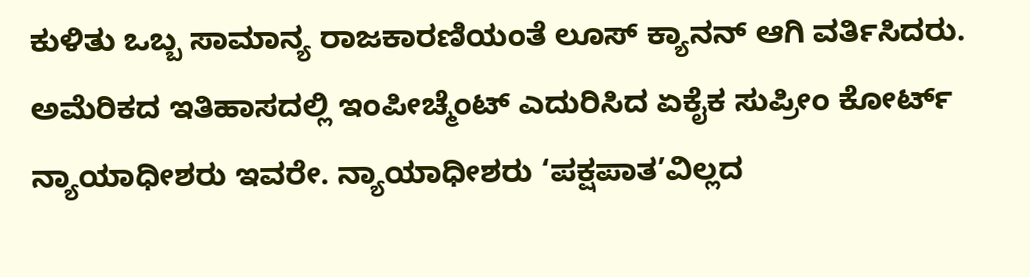ಕುಳಿತು ಒಬ್ಬ ಸಾಮಾನ್ಯ ರಾಜಕಾರಣಿಯಂತೆ ಲೂಸ್ ಕ್ಯಾನನ್ ಆಗಿ ವರ್ತಿಸಿದರು. ಅಮೆರಿಕದ ಇತಿಹಾಸದಲ್ಲಿ ಇಂಪೀಚ್ಮೆಂಟ್ ಎದುರಿಸಿದ ಏಕೈಕ ಸುಪ್ರೀಂ ಕೋರ್ಟ್ ನ್ಯಾಯಾಧೀಶರು ಇವರೇ. ನ್ಯಾಯಾಧೀಶರು ‘ಪಕ್ಷಪಾತ’ವಿಲ್ಲದ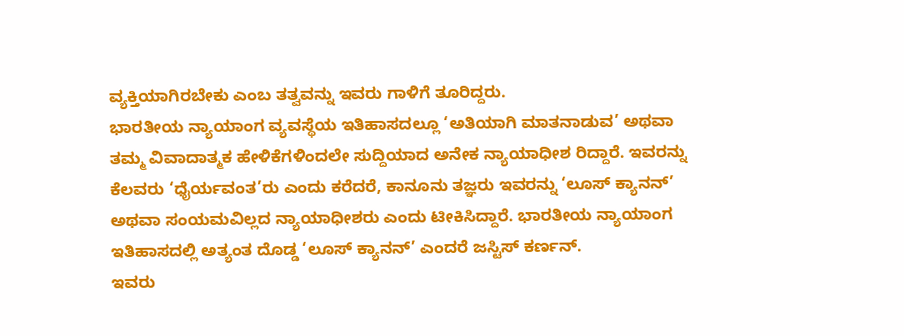ವ್ಯಕ್ತಿಯಾಗಿರಬೇಕು ಎಂಬ ತತ್ವವನ್ನು ಇವರು ಗಾಳಿಗೆ ತೂರಿದ್ದರು.
ಭಾರತೀಯ ನ್ಯಾಯಾಂಗ ವ್ಯವಸ್ಥೆಯ ಇತಿಹಾಸದಲ್ಲೂ ‘ಅತಿಯಾಗಿ ಮಾತನಾಡುವ’ ಅಥವಾ ತಮ್ಮ ವಿವಾದಾತ್ಮಕ ಹೇಳಿಕೆಗಳಿಂದಲೇ ಸುದ್ದಿಯಾದ ಅನೇಕ ನ್ಯಾಯಾಧೀಶ ರಿದ್ದಾರೆ. ಇವರನ್ನು ಕೆಲವರು ‘ಧೈರ್ಯವಂತ’ರು ಎಂದು ಕರೆದರೆ, ಕಾನೂನು ತಜ್ಞರು ಇವರನ್ನು ‘ಲೂಸ್ ಕ್ಯಾನನ್’ ಅಥವಾ ಸಂಯಮವಿಲ್ಲದ ನ್ಯಾಯಾಧೀಶರು ಎಂದು ಟೀಕಿಸಿದ್ದಾರೆ. ಭಾರತೀಯ ನ್ಯಾಯಾಂಗ ಇತಿಹಾಸದಲ್ಲಿ ಅತ್ಯಂತ ದೊಡ್ಡ ‘ಲೂಸ್ ಕ್ಯಾನನ್’ ಎಂದರೆ ಜಸ್ಟಿಸ್ ಕರ್ಣನ್.
ಇವರು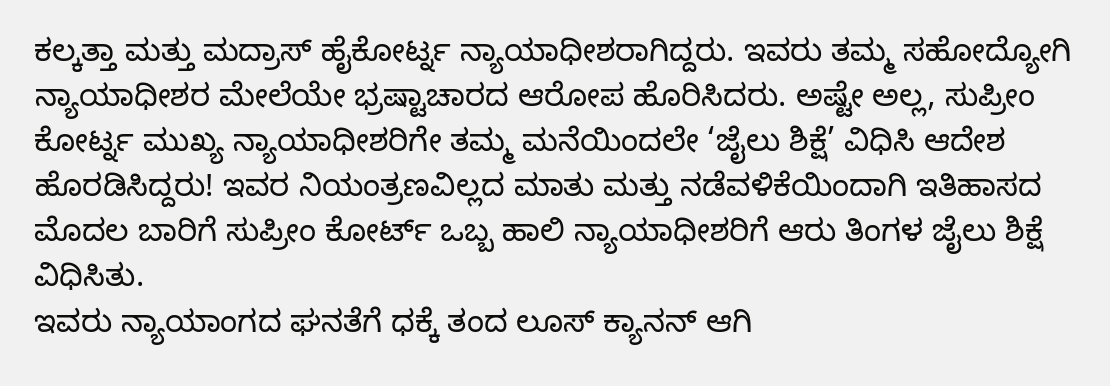ಕಲ್ಕತ್ತಾ ಮತ್ತು ಮದ್ರಾಸ್ ಹೈಕೋರ್ಟ್ನ ನ್ಯಾಯಾಧೀಶರಾಗಿದ್ದರು. ಇವರು ತಮ್ಮ ಸಹೋದ್ಯೋಗಿ ನ್ಯಾಯಾಧೀಶರ ಮೇಲೆಯೇ ಭ್ರಷ್ಟಾಚಾರದ ಆರೋಪ ಹೊರಿಸಿದರು. ಅಷ್ಟೇ ಅಲ್ಲ, ಸುಪ್ರೀಂ ಕೋರ್ಟ್ನ ಮುಖ್ಯ ನ್ಯಾಯಾಧೀಶರಿಗೇ ತಮ್ಮ ಮನೆಯಿಂದಲೇ ‘ಜೈಲು ಶಿಕ್ಷೆ’ ವಿಧಿಸಿ ಆದೇಶ ಹೊರಡಿಸಿದ್ದರು! ಇವರ ನಿಯಂತ್ರಣವಿಲ್ಲದ ಮಾತು ಮತ್ತು ನಡೆವಳಿಕೆಯಿಂದಾಗಿ ಇತಿಹಾಸದ ಮೊದಲ ಬಾರಿಗೆ ಸುಪ್ರೀಂ ಕೋರ್ಟ್ ಒಬ್ಬ ಹಾಲಿ ನ್ಯಾಯಾಧೀಶರಿಗೆ ಆರು ತಿಂಗಳ ಜೈಲು ಶಿಕ್ಷೆ ವಿಧಿಸಿತು.
ಇವರು ನ್ಯಾಯಾಂಗದ ಘನತೆಗೆ ಧಕ್ಕೆ ತಂದ ಲೂಸ್ ಕ್ಯಾನನ್ ಆಗಿ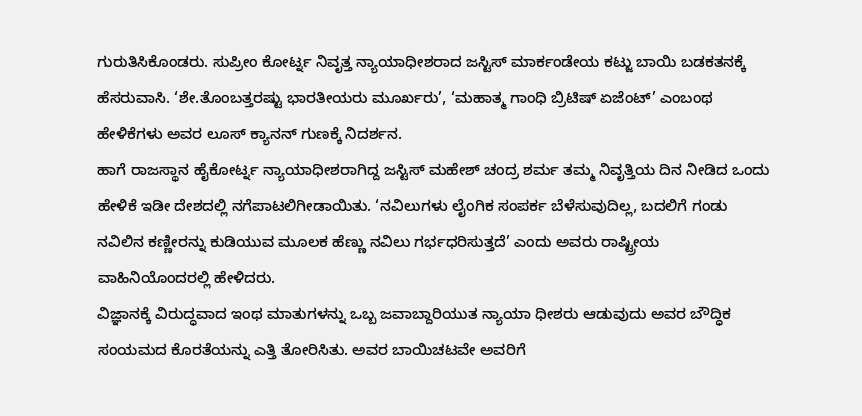ಗುರುತಿಸಿಕೊಂಡರು. ಸುಪ್ರೀಂ ಕೋರ್ಟ್ನ ನಿವೃತ್ತ ನ್ಯಾಯಾಧೀಶರಾದ ಜಸ್ಟಿಸ್ ಮಾರ್ಕಂಡೇಯ ಕಟ್ಜು ಬಾಯಿ ಬಡಕತನಕ್ಕೆ ಹೆಸರುವಾಸಿ. ‘ಶೇ.ತೊಂಬತ್ತರಷ್ಟು ಭಾರತೀಯರು ಮೂರ್ಖರು’, ‘ಮಹಾತ್ಮ ಗಾಂಧಿ ಬ್ರಿಟಿಷ್ ಏಜೆಂಟ್’ ಎಂಬಂಥ ಹೇಳಿಕೆಗಳು ಅವರ ಲೂಸ್ ಕ್ಯಾನನ್ ಗುಣಕ್ಕೆ ನಿದರ್ಶನ.
ಹಾಗೆ ರಾಜಸ್ಥಾನ ಹೈಕೋರ್ಟ್ನ ನ್ಯಾಯಾಧೀಶರಾಗಿದ್ದ ಜಸ್ಟಿಸ್ ಮಹೇಶ್ ಚಂದ್ರ ಶರ್ಮ ತಮ್ಮ ನಿವೃತ್ತಿಯ ದಿನ ನೀಡಿದ ಒಂದು ಹೇಳಿಕೆ ಇಡೀ ದೇಶದಲ್ಲಿ ನಗೆಪಾಟಲಿಗೀಡಾಯಿತು. ‘ನವಿಲುಗಳು ಲೈಂಗಿಕ ಸಂಪರ್ಕ ಬೆಳೆಸುವುದಿಲ್ಲ, ಬದಲಿಗೆ ಗಂಡು ನವಿಲಿನ ಕಣ್ಣೀರನ್ನು ಕುಡಿಯುವ ಮೂಲಕ ಹೆಣ್ಣು ನವಿಲು ಗರ್ಭಧರಿಸುತ್ತದೆ’ ಎಂದು ಅವರು ರಾಷ್ಟ್ರೀಯ ವಾಹಿನಿಯೊಂದರಲ್ಲಿ ಹೇಳಿದರು.
ವಿಜ್ಞಾನಕ್ಕೆ ವಿರುದ್ಧವಾದ ಇಂಥ ಮಾತುಗಳನ್ನು ಒಬ್ಬ ಜವಾಬ್ದಾರಿಯುತ ನ್ಯಾಯಾ ಧೀಶರು ಆಡುವುದು ಅವರ ಬೌದ್ಧಿಕ ಸಂಯಮದ ಕೊರತೆಯನ್ನು ಎತ್ತಿ ತೋರಿಸಿತು. ಅವರ ಬಾಯಿಚಟವೇ ಅವರಿಗೆ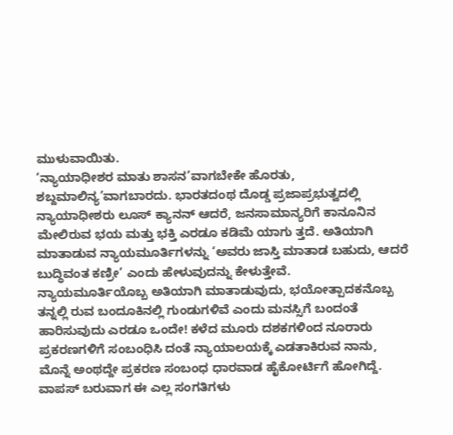ಮುಳುವಾಯಿತು.
‘ನ್ಯಾಯಾಧೀಶರ ಮಾತು ಶಾಸನ’ವಾಗಬೇಕೇ ಹೊರತು, ಶಬ್ದಮಾಲಿನ್ಯ’ವಾಗಬಾರದು. ಭಾರತದಂಥ ದೊಡ್ಡ ಪ್ರಜಾಪ್ರಭುತ್ವದಲ್ಲಿ ನ್ಯಾಯಾಧೀಶರು ಲೂಸ್ ಕ್ಯಾನನ್ ಆದರೆ, ಜನಸಾಮಾನ್ಯರಿಗೆ ಕಾನೂನಿನ ಮೇಲಿರುವ ಭಯ ಮತ್ತು ಭಕ್ತಿ ಎರಡೂ ಕಡಿಮೆ ಯಾಗು ತ್ತದೆ. ಅತಿಯಾಗಿ ಮಾತಾಡುವ ನ್ಯಾಯಮೂರ್ತಿಗಳನ್ನು ‘ಅವರು ಜಾಸ್ತಿ ಮಾತಾಡ ಬಹುದು, ಆದರೆ ಬುದ್ಧಿವಂತ ಕಣ್ರೀ’ ಎಂದು ಹೇಳುವುದನ್ನು ಕೇಳುತ್ತೇವೆ.
ನ್ಯಾಯಮೂರ್ತಿಯೊಬ್ಬ ಅತಿಯಾಗಿ ಮಾತಾಡುವುದು, ಭಯೋತ್ಪಾದಕನೊಬ್ಬ ತನ್ನಲ್ಲಿ ರುವ ಬಂದೂಕಿನಲ್ಲಿ ಗುಂಡುಗಳಿವೆ ಎಂದು ಮನಸ್ಸಿಗೆ ಬಂದಂತೆ ಹಾರಿಸುವುದು ಎರಡೂ ಒಂದೇ! ಕಳೆದ ಮೂರು ದಶಕಗಳಿಂದ ನೂರಾರು ಪ್ರಕರಣಗಳಿಗೆ ಸಂಬಂಧಿಸಿ ದಂತೆ ನ್ಯಾಯಾಲಯಕ್ಕೆ ಎಡತಾಕಿರುವ ನಾನು, ಮೊನ್ನೆ ಅಂಥದ್ದೇ ಪ್ರಕರಣ ಸಂಬಂಧ ಧಾರವಾಡ ಹೈಕೋರ್ಟಿಗೆ ಹೋಗಿದ್ದೆ. ವಾಪಸ್ ಬರುವಾಗ ಈ ಎಲ್ಲ ಸಂಗತಿಗಳು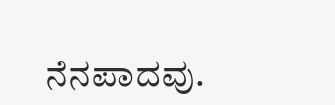ನೆನಪಾದವು.